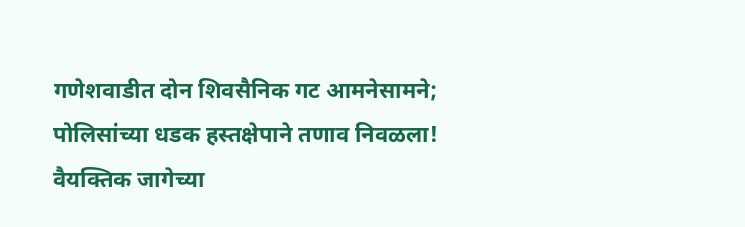गणेशवाडीत दोन शिवसैनिक गट आमनेसामने; पोलिसांच्या धडक हस्तक्षेपाने तणाव निवळला!
वैयक्तिक जागेच्या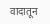वादातून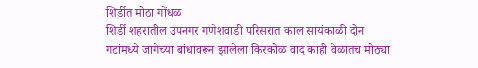शिर्डीत मोठा गोंधळ
शिर्डी शहरातील उपनगर गणेशवाडी परिसरात काल सायंकाळी दोन गटांमध्ये जागेच्या बांधावरून झालेला किरकोळ वाद काही वेळातच मोठ्या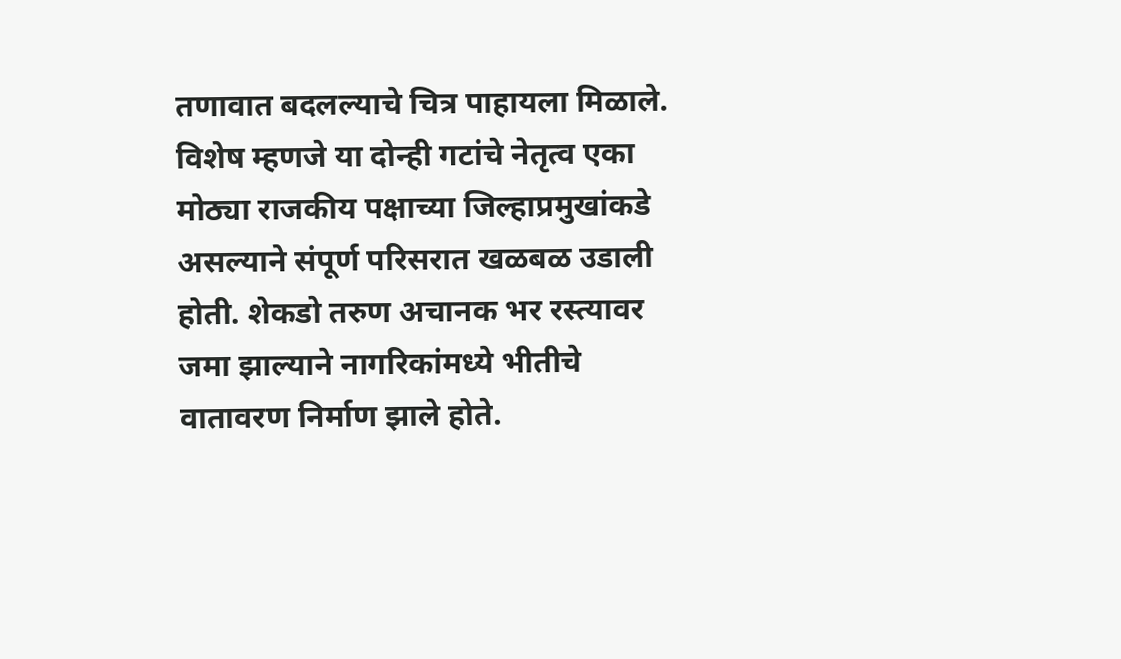तणावात बदलल्याचे चित्र पाहायला मिळाले. विशेष म्हणजे या दोन्ही गटांचे नेतृत्व एका मोठ्या राजकीय पक्षाच्या जिल्हाप्रमुखांकडे असल्याने संपूर्ण परिसरात खळबळ उडाली होती. शेकडो तरुण अचानक भर रस्त्यावर जमा झाल्याने नागरिकांमध्ये भीतीचे वातावरण निर्माण झाले होते.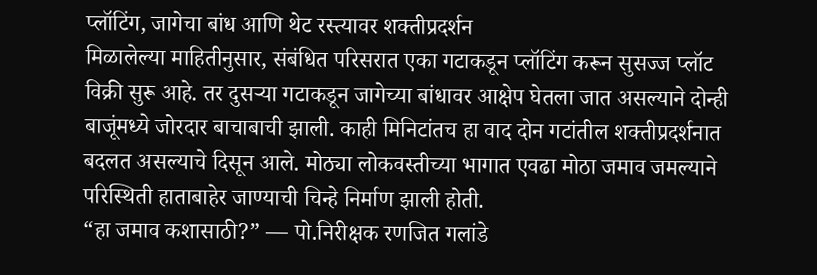प्लॉटिंग, जागेचा बांध आणि थेट रस्त्यावर शक्तीप्रदर्शन
मिळालेल्या माहितीनुसार, संबंधित परिसरात एका गटाकडून प्लॉटिंग करून सुसज्ज प्लॉट विक्री सुरू आहे. तर दुसऱ्या गटाकडून जागेच्या बांधावर आक्षेप घेतला जात असल्याने दोन्ही बाजूंमध्ये जोरदार बाचाबाची झाली. काही मिनिटांतच हा वाद दोन गटांतील शक्तीप्रदर्शनात बदलत असल्याचे दिसून आले. मोठ्या लोकवस्तीच्या भागात एवढा मोठा जमाव जमल्याने परिस्थिती हाताबाहेर जाण्याची चिन्हे निर्माण झाली होती.
“हा जमाव कशासाठी?” — पो.निरीक्षक रणजित गलांडे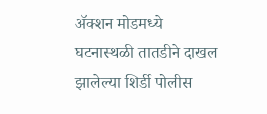ॲक्शन मोडमध्ये
घटनास्थळी तातडीने दाखल झालेल्या शिर्डी पोलीस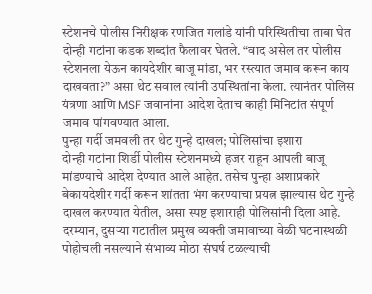स्टेशनचे पोलीस निरीक्षक रणजित गलांडे यांनी परिस्थितीचा ताबा घेत दोन्ही गटांना कडक शब्दांत फैलावर घेतले. “वाद असेल तर पोलीस स्टेशनला येऊन कायदेशीर बाजू मांडा, भर रस्त्यात जमाव करून काय दाखवता?” असा थेट सवाल त्यांनी उपस्थितांना केला. त्यानंतर पोलिस यंत्रणा आणि MSF जवानांना आदेश देताच काही मिनिटांत संपूर्ण जमाव पांगवण्यात आला.
पुन्हा गर्दी जमवली तर थेट गुन्हे दाखल; पोलिसांचा इशारा
दोन्ही गटांना शिर्डी पोलीस स्टेशनमध्ये हजर राहून आपली बाजू मांडण्याचे आदेश देण्यात आले आहेत. तसेच पुन्हा अशाप्रकारे बेकायदेशीर गर्दी करून शांतता भंग करण्याचा प्रयत्न झाल्यास थेट गुन्हे दाखल करण्यात येतील, असा स्पष्ट इशाराही पोलिसांनी दिला आहे.
दरम्यान, दुसऱ्या गटातील प्रमुख व्यक्ती जमावाच्या वेळी घटनास्थळी पोहोचली नसल्याने संभाव्य मोठा संघर्ष टळल्याची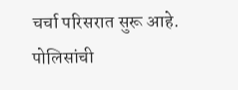चर्चा परिसरात सुरू आहे. पोलिसांची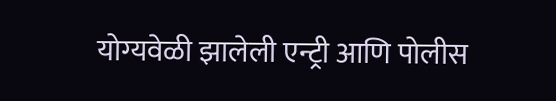योग्यवेळी झालेली एन्ट्री आणि पोलीस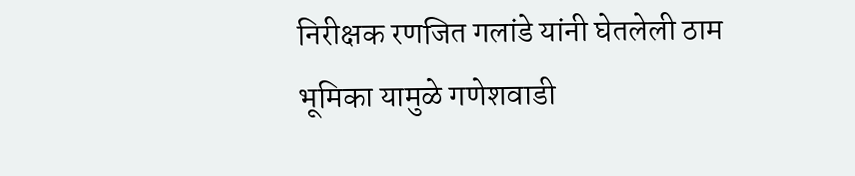निरीक्षक रणजित गलांडे यांनी घेतलेली ठाम भूमिका यामुळे गणेशवाडी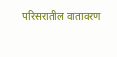परिसरातील वातावरण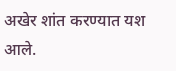अखेर शांत करण्यात यश आले.